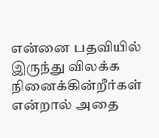என்னை பதவியில் இருந்து விலக்க நினைக்கின்றீர்கள் என்றால் அதை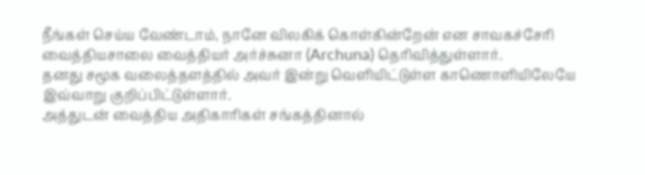நீங்கள் செய்ய வேண்டாம், நானே விலகிக் கொள்கின்றேன் என சாவகச்சேரி வைத்தியசாலை வைத்தியர் அர்ச்சுனா (Archuna) தெரிவித்துள்ளார்.
தனது சமூக வலைத்தளத்தில் அவர் இன்று வெளியிட்டுள்ள காணொளியிலேயே இவ்வாறு குறிப்பிட்டுள்ளார்.
அத்துடன் வைத்திய அதிகாரிகள் சங்கத்தினால்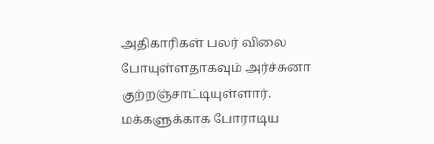அதிகாரிகள் பலர் விலை போயுள்ளதாகவும் அர்ச்சுனா குற்றஞ்சாட்டியுள்ளார்.
மக்களுக்காக போராடிய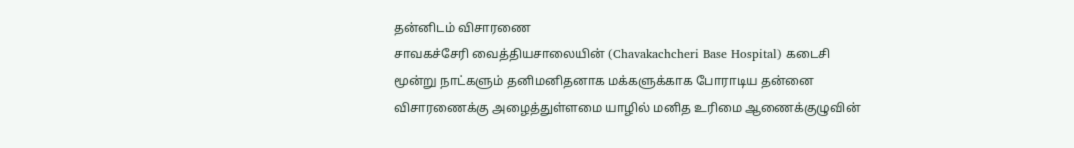தன்னிடம் விசாரணை
சாவகச்சேரி வைத்தியசாலையின் (Chavakachcheri Base Hospital) கடைசி மூன்று நாட்களும் தனிமனிதனாக மக்களுக்காக போராடிய தன்னை விசாரணைக்கு அழைத்துள்ளமை யாழில் மனித உரிமை ஆணைக்குழுவின்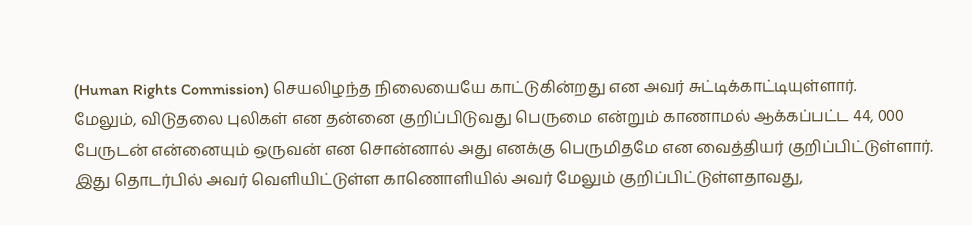(Human Rights Commission) செயலிழந்த நிலையையே காட்டுகின்றது என அவர் சுட்டிக்காட்டியுள்ளார்.
மேலும், விடுதலை புலிகள் என தன்னை குறிப்பிடுவது பெருமை என்றும் காணாமல் ஆக்கப்பட்ட 44, 000 பேருடன் என்னையும் ஒருவன் என சொன்னால் அது எனக்கு பெருமிதமே என வைத்தியர் குறிப்பிட்டுள்ளார்.
இது தொடர்பில் அவர் வெளியிட்டுள்ள காணொளியில் அவர் மேலும் குறிப்பிட்டுள்ளதாவது,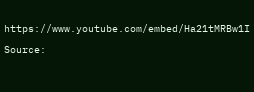https://www.youtube.com/embed/Ha21tMRBw1I
Source: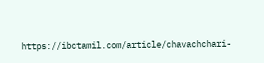https://ibctamil.com/article/chavachchari-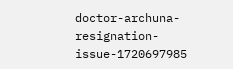doctor-archuna-resignation-issue-1720697985